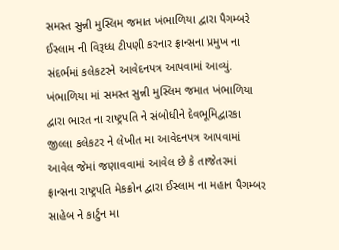સમસ્ત સુન્ની મુસ્લિમ જમાત ખંભાળિયા દ્વારા પૈગમ્બરે ઈસ્લામ ની વિરૂધ્ધ ટીપણી કરનાર ફ્રાન્સના પ્રમુખ ના સંદર્ભમાં કલેકટરને આવેદનપત્ર આપવામાં આવ્યું.
ખંભાળિયા માં સમસ્ત સુન્ની મુસ્લિમ જમાત ખંભાળિયા દ્વારા ભારત ના રાષ્ટ્રપતિ ને સંબોધીને દેવભૂમિદ્વારકા જીલ્લા કલેકટર ને લેખીત મા આવેદનપત્ર આપવામાં આવેલ જેમાં જણાવવામાં આવેલ છે કે તાજેતરમાં ફ્રાન્સના રાષ્ટ્રપતિ મેકક્રોન દ્વારા ઈસ્લામ ના મહાન પૈગમ્બર સાહેબ ને કાર્ટુન મા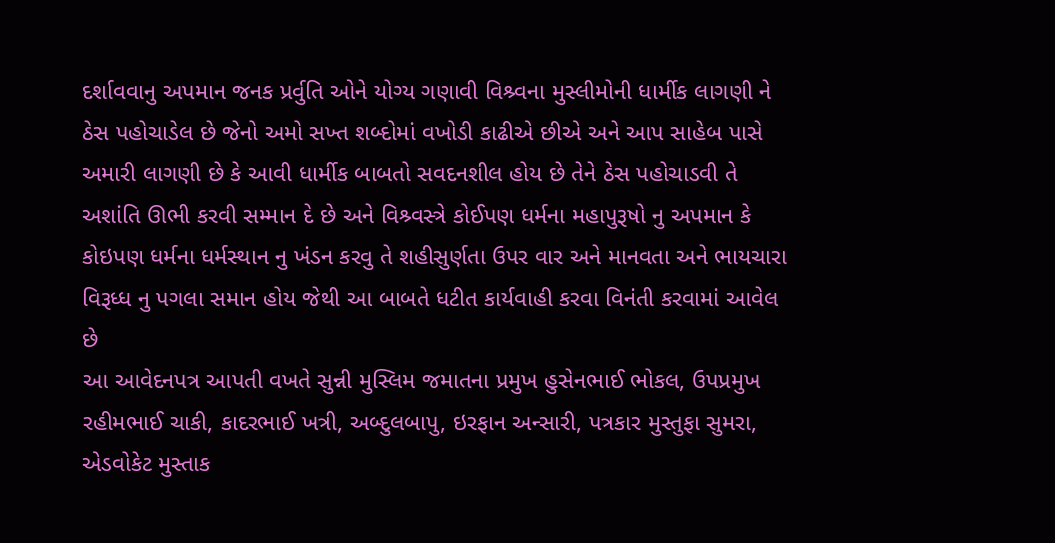દર્શાવવાનુ અપમાન જનક પ્રર્વુતિ ઓને યોગ્ય ગણાવી વિશ્ર્વના મુસ્લીમોની ધાર્મીક લાગણી ને ઠેસ પહોચાડેલ છે જેનો અમો સખ્ત શબ્દોમાં વખોડી કાઢીએ છીએ અને આપ સાહેબ પાસે અમારી લાગણી છે કે આવી ધાર્મીક બાબતો સવદનશીલ હોય છે તેને ઠેસ પહોચાડવી તે અશાંતિ ઊભી કરવી સમ્માન દે છે અને વિશ્ર્વસ્ત્રે કોઈપણ ધર્મના મહાપુરૂષો નુ અપમાન કે કોઇપણ ધર્મના ધર્મસ્થાન નુ ખંડન કરવુ તે શહીસુર્ણતા ઉપર વાર અને માનવતા અને ભાયચારા વિરૂધ્ધ નુ પગલા સમાન હોય જેથી આ બાબતે ધટીત કાર્યવાહી કરવા વિનંતી કરવામાં આવેલ છે
આ આવેદનપત્ર આપતી વખતે સુન્ની મુસ્લિમ જમાતના પ્રમુખ હુસેનભાઈ ભોકલ, ઉપપ્રમુખ રહીમભાઈ ચાકી, કાદરભાઈ ખત્રી, અબ્દુલબાપુ, ઇરફાન અન્સારી, પત્રકાર મુસ્તુફા સુમરા, એડવોકેટ મુસ્તાક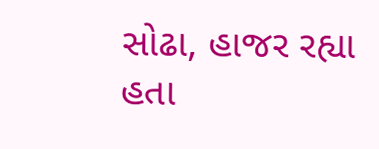સોઢા, હાજર રહ્યા હતા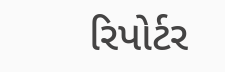રિપોર્ટર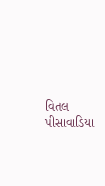વિતલ પીસાવાડિયા